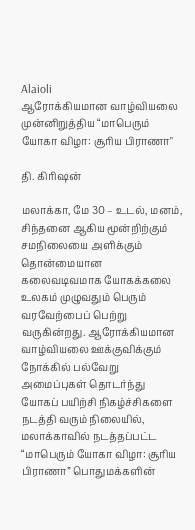Alaioli
ஆரோக்கியமான வாழ்வியலை முன்னிறுத்திய “மாபெரும் யோகா விழா: சூரிய பிராணா"

தி. கிரிஷன்

மலாக்கா, மே 30 – உடல், மனம், சிந்தனை ஆகிய மூன்றிற்கும் சமநிலையை அளிக்கும் தொன்மையான கலைவடிவமாக யோகக்கலை உலகம் முழுவதும் பெரும் வரவேற்பைப் பெற்று வருகின்றது. ஆரோக்கியமான வாழ்வியலை ஊக்குவிக்கும் நோக்கில் பல்வேறு அமைப்புகள் தொடர்ந்து யோகப் பயிற்சி நிகழ்ச்சிகளை நடத்தி வரும் நிலையில், மலாக்காவில் நடத்தப்பட்ட “மாபெரும் யோகா விழா: சூரிய பிராணா” பொதுமக்களின்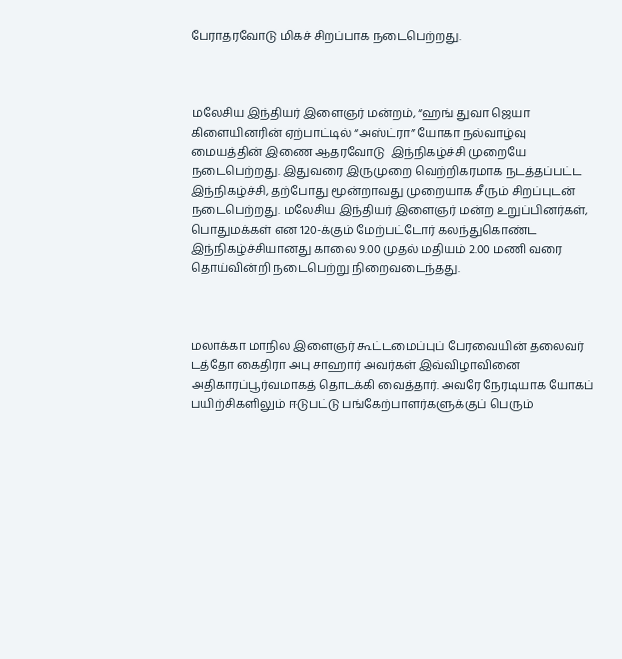பேராதரவோடு மிகச் சிறப்பாக நடைபெற்றது.



மலேசிய இந்தியர் இளைஞர் மன்றம், “ஹங் துவா ஜெயா கிளையினரின் ஏற்பாட்டில் “அஸ்ட்ரா” யோகா நல்வாழ்வு மையத்தின் இணை ஆதரவோடு  இந்நிகழ்ச்சி முறையே நடைபெற்றது. இதுவரை இருமுறை வெற்றிகரமாக நடத்தப்பட்ட இந்நிகழ்ச்சி, தற்போது மூன்றாவது முறையாக சீரும் சிறப்புடன் நடைபெற்றது. மலேசிய இந்தியர் இளைஞர் மன்ற உறுப்பினர்கள், பொதுமக்கள் என 120-க்கும் மேற்பட்டோர் கலந்துகொண்ட இந்நிகழ்ச்சியானது காலை 9.00 முதல் மதியம் 2.00 மணி வரை தொய்வின்றி நடைபெற்று நிறைவடைந்தது.



மலாக்கா மாநில இளைஞர் கூட்டமைப்புப் பேரவையின் தலைவர் டத்தோ கைதிரா அபு சாஹார் அவர்கள் இவ்விழாவினை அதிகாரப்பூர்வமாகத் தொடக்கி வைத்தார். அவரே நேரடியாக யோகப் பயிற்சிகளிலும் ஈடுபட்டு பங்கேற்பாளர்களுக்குப் பெரும்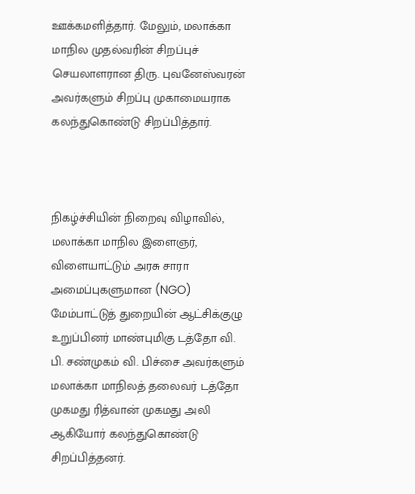ஊக்கமளித்தார். மேலும், மலாக்கா மாநில முதல்வரின் சிறப்புச் செயலாளரான திரு. புவனேஸ்வரன் அவர்களும் சிறப்பு முகாமையராக கலந்துகொண்டு சிறப்பித்தார்.



நிகழ்ச்சியின் நிறைவு விழாவில், மலாக்கா மாநில இளைஞர், விளையாட்டும் அரசு சாரா அமைப்புகளுமான (NGO) மேம்பாட்டுத் துறையின் ஆட்சிக்குழு உறுப்பினர் மாண்புமிகு டத்தோ வி. பி. சண்முகம் வி. பிச்சை அவர்களும் மலாக்கா மாநிலத் தலைவர் டத்தோ முகமது ரித்வான் முகமது அலி ஆகியோர் கலந்துகொண்டு சிறப்பித்தனர்.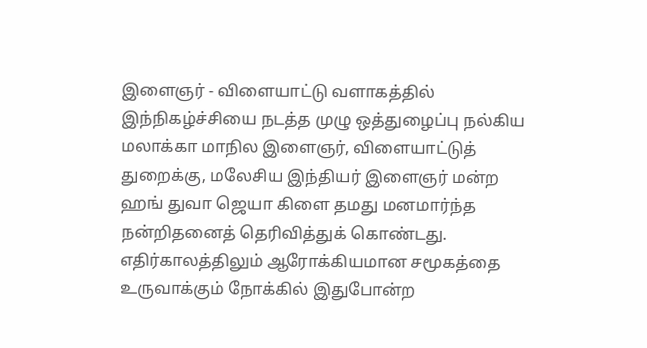இளைஞர் - விளையாட்டு வளாகத்தில் இந்நிகழ்ச்சியை நடத்த முழு ஒத்துழைப்பு நல்கிய மலாக்கா மாநில இளைஞர், விளையாட்டுத் துறைக்கு, மலேசிய இந்தியர் இளைஞர் மன்ற ஹங் துவா ஜெயா கிளை தமது மனமார்ந்த நன்றிதனைத் தெரிவித்துக் கொண்டது. எதிர்காலத்திலும் ஆரோக்கியமான சமூகத்தை உருவாக்கும் நோக்கில் இதுபோன்ற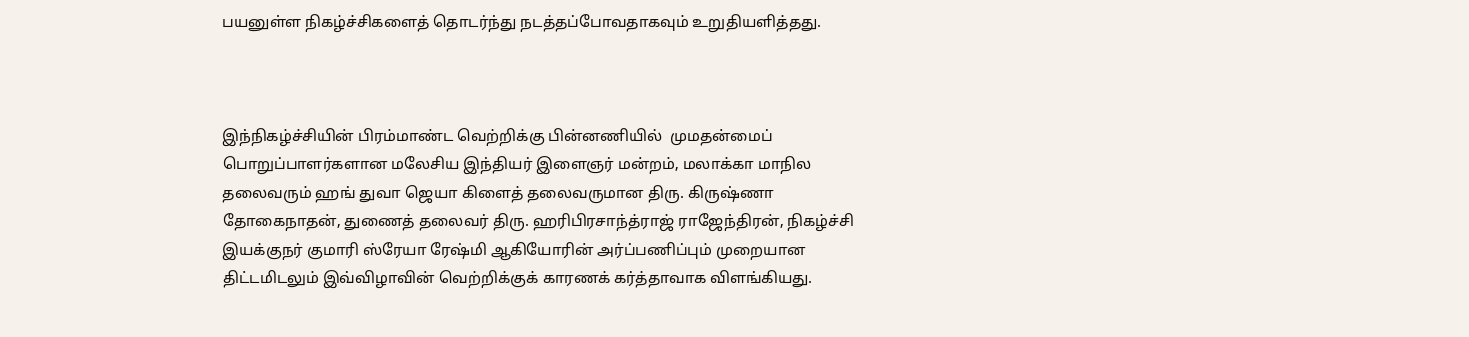பயனுள்ள நிகழ்ச்சிகளைத் தொடர்ந்து நடத்தப்போவதாகவும் உறுதியளித்தது.



இந்நிகழ்ச்சியின் பிரம்மாண்ட வெற்றிக்கு பின்னணியில்  முமதன்மைப்  பொறுப்பாளர்களான மலேசிய இந்தியர் இளைஞர் மன்றம், மலாக்கா மாநில தலைவரும் ஹங் துவா ஜெயா கிளைத் தலைவருமான திரு. கிருஷ்ணா தோகைநாதன், துணைத் தலைவர் திரு. ஹரிபிரசாந்த்ராஜ் ராஜேந்திரன், நிகழ்ச்சி இயக்குநர் குமாரி ஸ்ரேயா ரேஷ்மி ஆகியோரின் அர்ப்பணிப்பும் முறையான திட்டமிடலும் இவ்விழாவின் வெற்றிக்குக் காரணக் கர்த்தாவாக விளங்கியது.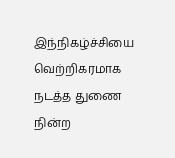இந்நிகழ்ச்சியை வெற்றிகரமாக நடத்த துணை நின்ற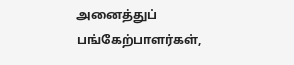அனைத்துப் பங்கேற்பாளர்கள்,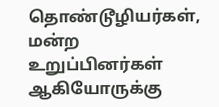தொண்டூழியர்கள், மன்ற உறுப்பினர்கள் ஆகியோருக்கு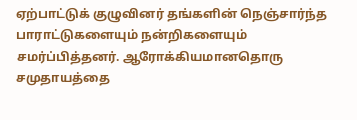ஏற்பாட்டுக் குழுவினர் தங்களின் நெஞ்சார்ந்த பாராட்டுகளையும் நன்றிகளையும் சமர்ப்பித்தனர். ஆரோக்கியமானதொரு சமுதாயத்தை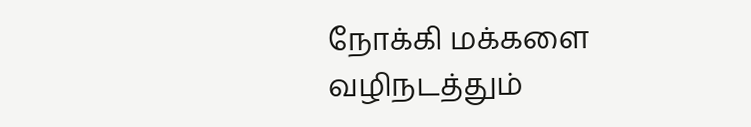நோக்கி மக்களை வழிநடத்தும்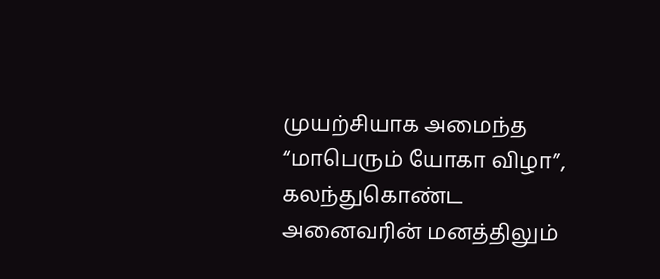முயற்சியாக அமைந்த “மாபெரும் யோகா விழா”, கலந்துகொண்ட அனைவரின் மனத்திலும்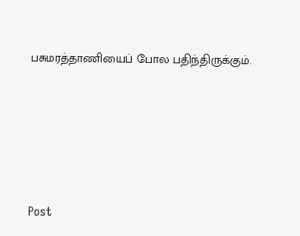பசுமரத்தாணியைப் போல பதிந்திருக்கும்.






Post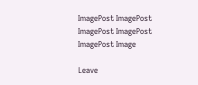ImagePost ImagePost ImagePost ImagePost ImagePost Image

Leave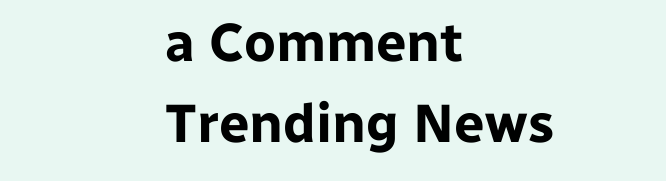a Comment
Trending News